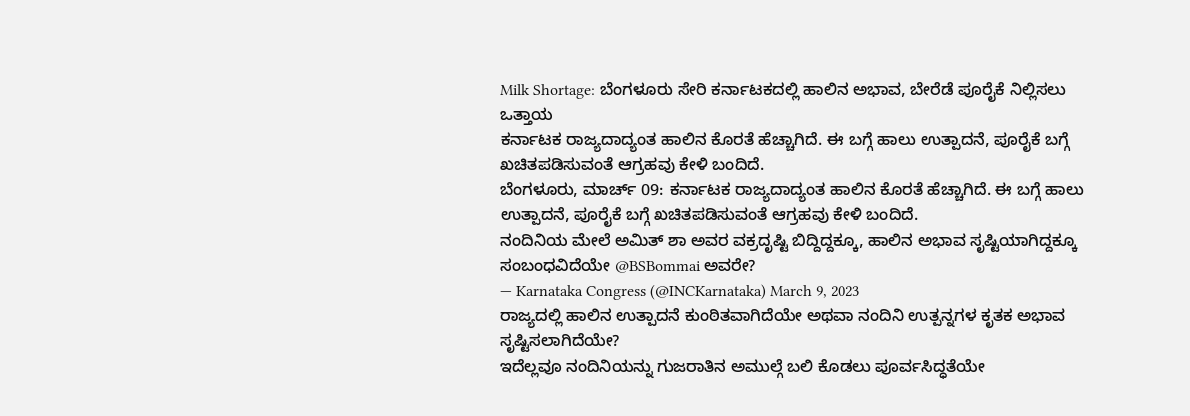Milk Shortage: ಬೆಂಗಳೂರು ಸೇರಿ ಕರ್ನಾಟಕದಲ್ಲಿ ಹಾಲಿನ ಅಭಾವ, ಬೇರೆಡೆ ಪೂರೈಕೆ ನಿಲ್ಲಿಸಲು ಒತ್ತಾಯ
ಕರ್ನಾಟಕ ರಾಜ್ಯದಾದ್ಯಂತ ಹಾಲಿನ ಕೊರತೆ ಹೆಚ್ಚಾಗಿದೆ. ಈ ಬಗ್ಗೆ ಹಾಲು ಉತ್ಪಾದನೆ, ಪೂರೈಕೆ ಬಗ್ಗೆ ಖಚಿತಪಡಿಸುವಂತೆ ಆಗ್ರಹವು ಕೇಳಿ ಬಂದಿದೆ.
ಬೆಂಗಳೂರು, ಮಾರ್ಚ್ 09: ಕರ್ನಾಟಕ ರಾಜ್ಯದಾದ್ಯಂತ ಹಾಲಿನ ಕೊರತೆ ಹೆಚ್ಚಾಗಿದೆ. ಈ ಬಗ್ಗೆ ಹಾಲು ಉತ್ಪಾದನೆ, ಪೂರೈಕೆ ಬಗ್ಗೆ ಖಚಿತಪಡಿಸುವಂತೆ ಆಗ್ರಹವು ಕೇಳಿ ಬಂದಿದೆ.
ನಂದಿನಿಯ ಮೇಲೆ ಅಮಿತ್ ಶಾ ಅವರ ವಕ್ರದೃಷ್ಟಿ ಬಿದ್ದಿದ್ದಕ್ಕೂ, ಹಾಲಿನ ಅಭಾವ ಸೃಷ್ಟಿಯಾಗಿದ್ದಕ್ಕೂ ಸಂಬಂಧವಿದೆಯೇ @BSBommai ಅವರೇ?
— Karnataka Congress (@INCKarnataka) March 9, 2023
ರಾಜ್ಯದಲ್ಲಿ ಹಾಲಿನ ಉತ್ಪಾದನೆ ಕುಂಠಿತವಾಗಿದೆಯೇ ಅಥವಾ ನಂದಿನಿ ಉತ್ಪನ್ನಗಳ ಕೃತಕ ಅಭಾವ ಸೃಷ್ಟಿಸಲಾಗಿದೆಯೇ?
ಇದೆಲ್ಲವೂ ನಂದಿನಿಯನ್ನು ಗುಜರಾತಿನ ಅಮುಲ್ಗೆ ಬಲಿ ಕೊಡಲು ಪೂರ್ವಸಿದ್ಧತೆಯೇ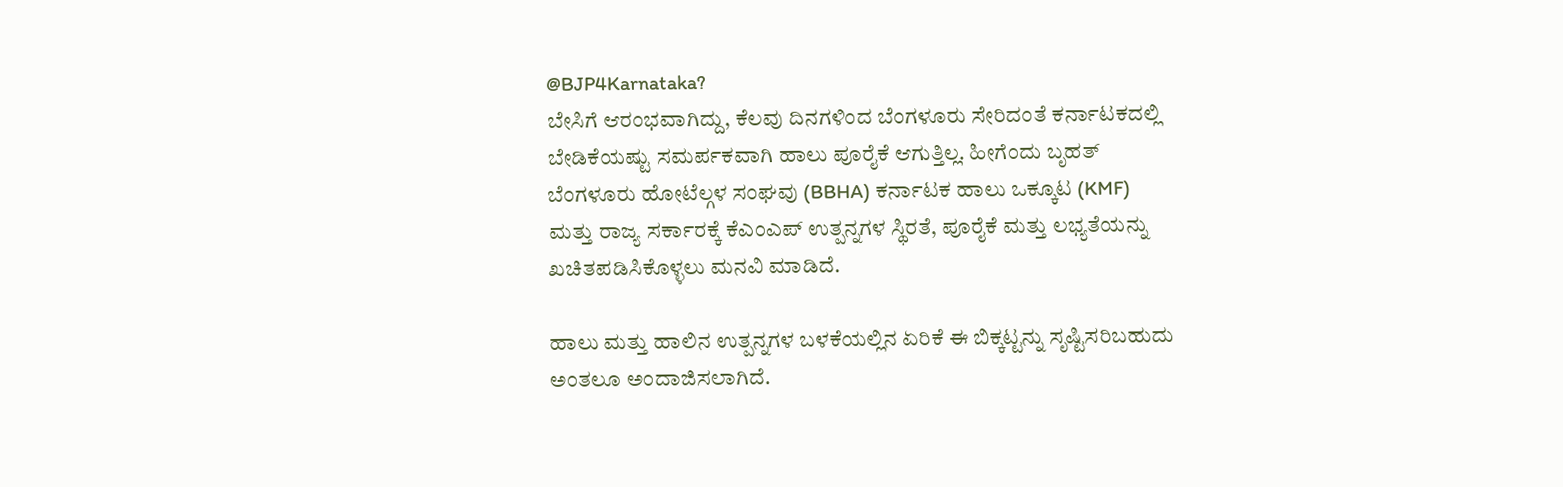@BJP4Karnataka?
ಬೇಸಿಗೆ ಆರಂಭವಾಗಿದ್ದು, ಕೆಲವು ದಿನಗಳಿಂದ ಬೆಂಗಳೂರು ಸೇರಿದಂತೆ ಕರ್ನಾಟಕದಲ್ಲಿ ಬೇಡಿಕೆಯಷ್ಟು ಸಮರ್ಪಕವಾಗಿ ಹಾಲು ಪೂರೈಕೆ ಆಗುತ್ತಿಲ್ಲ. ಹೀಗೆಂದು ಬೃಹತ್ ಬೆಂಗಳೂರು ಹೋಟೆಲ್ಗಳ ಸಂಘವು (BBHA) ಕರ್ನಾಟಕ ಹಾಲು ಒಕ್ಕೂಟ (KMF) ಮತ್ತು ರಾಜ್ಯ ಸರ್ಕಾರಕ್ಕೆ ಕೆಎಂಎಪ್ ಉತ್ಪನ್ನಗಳ ಸ್ಥಿರತೆ, ಪೂರೈಕೆ ಮತ್ತು ಲಭ್ಯತೆಯನ್ನು ಖಚಿತಪಡಿಸಿಕೊಳ್ಳಲು ಮನವಿ ಮಾಡಿದೆ.

ಹಾಲು ಮತ್ತು ಹಾಲಿನ ಉತ್ಪನ್ನಗಳ ಬಳಕೆಯಲ್ಲಿನ ಏರಿಕೆ ಈ ಬಿಕ್ಕಟ್ಟನ್ನು ಸೃಷ್ಟಿಸರಿಬಹುದು ಅಂತಲೂ ಅಂದಾಜಿಸಲಾಗಿದೆ.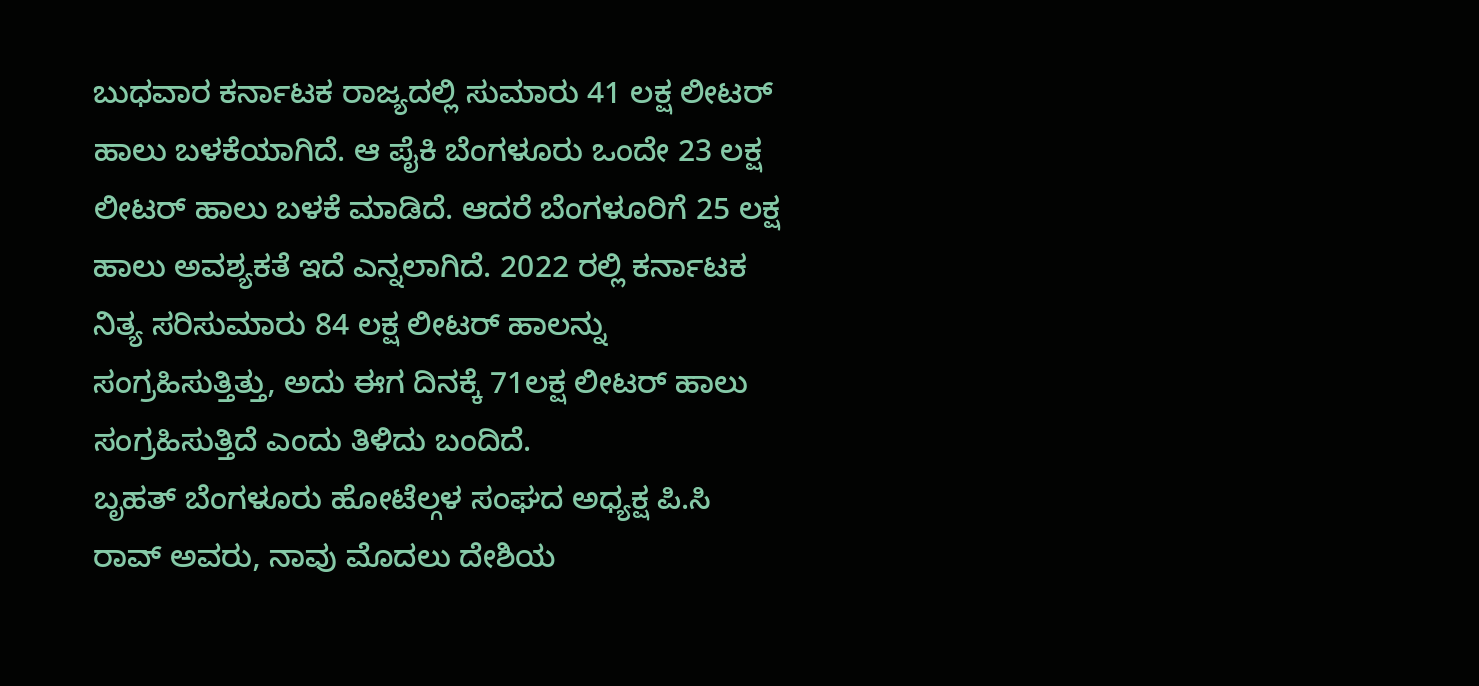ಬುಧವಾರ ಕರ್ನಾಟಕ ರಾಜ್ಯದಲ್ಲಿ ಸುಮಾರು 41 ಲಕ್ಷ ಲೀಟರ್ ಹಾಲು ಬಳಕೆಯಾಗಿದೆ. ಆ ಪೈಕಿ ಬೆಂಗಳೂರು ಒಂದೇ 23 ಲಕ್ಷ ಲೀಟರ್ ಹಾಲು ಬಳಕೆ ಮಾಡಿದೆ. ಆದರೆ ಬೆಂಗಳೂರಿಗೆ 25 ಲಕ್ಷ ಹಾಲು ಅವಶ್ಯಕತೆ ಇದೆ ಎನ್ನಲಾಗಿದೆ. 2022 ರಲ್ಲಿ ಕರ್ನಾಟಕ ನಿತ್ಯ ಸರಿಸುಮಾರು 84 ಲಕ್ಷ ಲೀಟರ್ ಹಾಲನ್ನು ಸಂಗ್ರಹಿಸುತ್ತಿತ್ತು, ಅದು ಈಗ ದಿನಕ್ಕೆ 71ಲಕ್ಷ ಲೀಟರ್ ಹಾಲು ಸಂಗ್ರಹಿಸುತ್ತಿದೆ ಎಂದು ತಿಳಿದು ಬಂದಿದೆ.
ಬೃಹತ್ ಬೆಂಗಳೂರು ಹೋಟೆಲ್ಗಳ ಸಂಘದ ಅಧ್ಯಕ್ಷ ಪಿ.ಸಿ ರಾವ್ ಅವರು, ನಾವು ಮೊದಲು ದೇಶಿಯ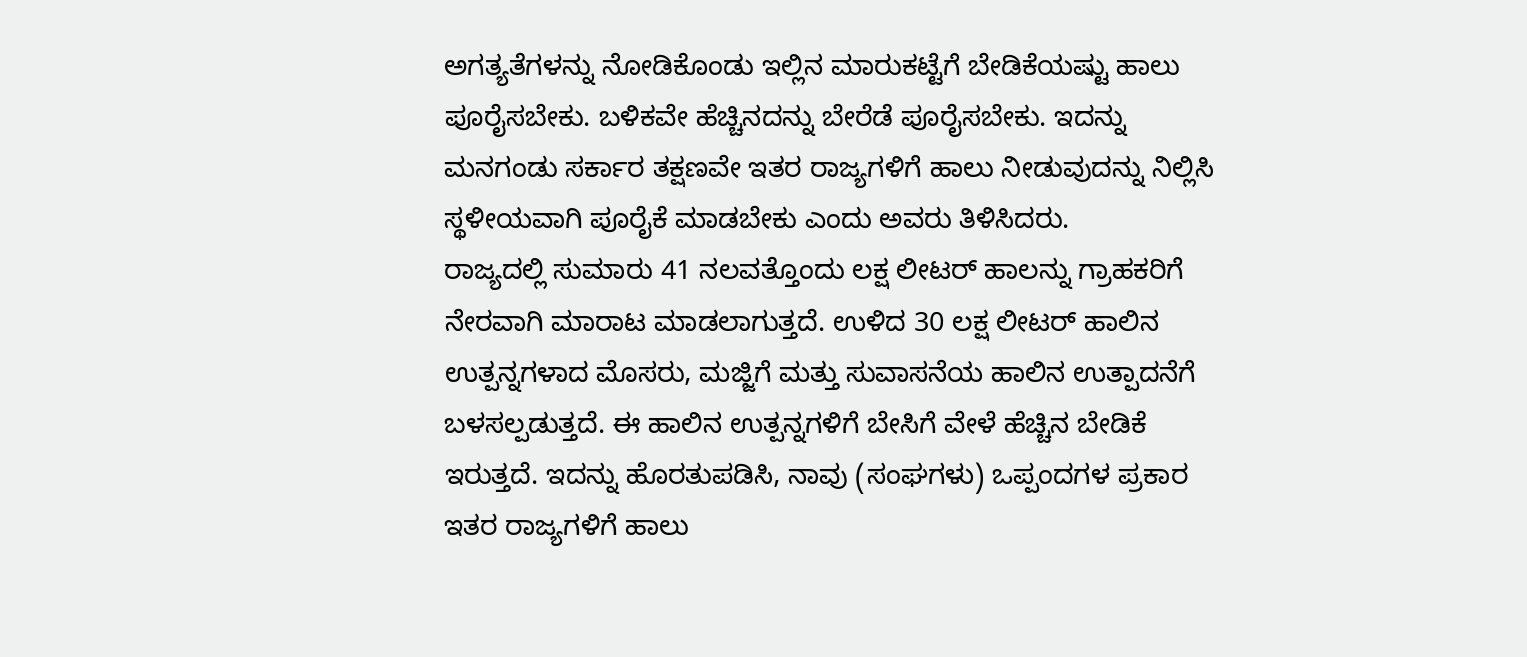ಅಗತ್ಯತೆಗಳನ್ನು ನೋಡಿಕೊಂಡು ಇಲ್ಲಿನ ಮಾರುಕಟ್ಟೆಗೆ ಬೇಡಿಕೆಯಷ್ಟು ಹಾಲು ಪೂರೈಸಬೇಕು. ಬಳಿಕವೇ ಹೆಚ್ಚಿನದನ್ನು ಬೇರೆಡೆ ಪೂರೈಸಬೇಕು. ಇದನ್ನು ಮನಗಂಡು ಸರ್ಕಾರ ತಕ್ಷಣವೇ ಇತರ ರಾಜ್ಯಗಳಿಗೆ ಹಾಲು ನೀಡುವುದನ್ನು ನಿಲ್ಲಿಸಿ ಸ್ಥಳೀಯವಾಗಿ ಪೂರೈಕೆ ಮಾಡಬೇಕು ಎಂದು ಅವರು ತಿಳಿಸಿದರು.
ರಾಜ್ಯದಲ್ಲಿ ಸುಮಾರು 41 ನಲವತ್ತೊಂದು ಲಕ್ಷ ಲೀಟರ್ ಹಾಲನ್ನು ಗ್ರಾಹಕರಿಗೆ ನೇರವಾಗಿ ಮಾರಾಟ ಮಾಡಲಾಗುತ್ತದೆ. ಉಳಿದ 30 ಲಕ್ಷ ಲೀಟರ್ ಹಾಲಿನ ಉತ್ಪನ್ನಗಳಾದ ಮೊಸರು, ಮಜ್ಜಿಗೆ ಮತ್ತು ಸುವಾಸನೆಯ ಹಾಲಿನ ಉತ್ಪಾದನೆಗೆ ಬಳಸಲ್ಪಡುತ್ತದೆ. ಈ ಹಾಲಿನ ಉತ್ಪನ್ನಗಳಿಗೆ ಬೇಸಿಗೆ ವೇಳೆ ಹೆಚ್ಚಿನ ಬೇಡಿಕೆ ಇರುತ್ತದೆ. ಇದನ್ನು ಹೊರತುಪಡಿಸಿ, ನಾವು (ಸಂಘಗಳು) ಒಪ್ಪಂದಗಳ ಪ್ರಕಾರ ಇತರ ರಾಜ್ಯಗಳಿಗೆ ಹಾಲು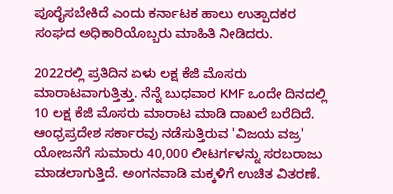ಪೂರೈಸಬೇಕಿದೆ ಎಂದು ಕರ್ನಾಟಕ ಹಾಲು ಉತ್ಪಾದಕರ ಸಂಘದ ಅಧಿಕಾರಿಯೊಬ್ಬರು ಮಾಹಿತಿ ನೀಡಿದರು.

2022ರಲ್ಲಿ ಪ್ರತಿದಿನ ಏಳು ಲಕ್ಷ ಕೆಜಿ ಮೊಸರು ಮಾರಾಟವಾಗುತ್ತಿತ್ತು. ನೆನ್ನೆ ಬುಧವಾರ KMF ಒಂದೇ ದಿನದಲ್ಲಿ 10 ಲಕ್ಷ ಕೆಜಿ ಮೊಸರು ಮಾರಾಟ ಮಾಡಿ ದಾಖಲೆ ಬರೆದಿದೆ. ಆಂಧ್ರಪ್ರದೇಶ ಸರ್ಕಾರವು ನಡೆಸುತ್ತಿರುವ 'ವಿಜಯ ವಜ್ರ' ಯೋಜನೆಗೆ ಸುಮಾರು 40,000 ಲೀಟರ್ಗಳನ್ನು ಸರಬರಾಜು ಮಾಡಲಾಗುತ್ತಿದೆ. ಅಂಗನವಾಡಿ ಮಕ್ಕಳಿಗೆ ಉಚಿತ ವಿತರಣೆ.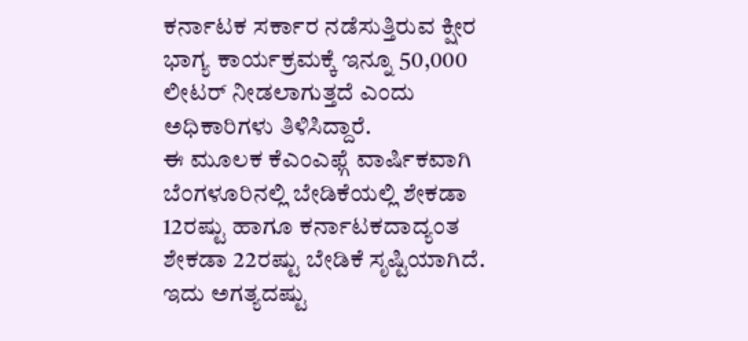ಕರ್ನಾಟಕ ಸರ್ಕಾರ ನಡೆಸುತ್ತಿರುವ ಕ್ಷೀರ ಭಾಗ್ಯ ಕಾರ್ಯಕ್ರಮಕ್ಕೆ ಇನ್ನೂ 50,000 ಲೀಟರ್ ನೀಡಲಾಗುತ್ತದೆ ಎಂದು ಅಧಿಕಾರಿಗಳು ತಿಳಿಸಿದ್ದಾರೆ.
ಈ ಮೂಲಕ ಕೆಎಂಎಫ್ಗೆ ವಾರ್ಷಿಕವಾಗಿ ಬೆಂಗಳೂರಿನಲ್ಲಿ ಬೇಡಿಕೆಯಲ್ಲಿ ಶೇಕಡಾ 12ರಷ್ಟು ಹಾಗೂ ಕರ್ನಾಟಕದಾದ್ಯಂತ ಶೇಕಡಾ 22ರಷ್ಟು ಬೇಡಿಕೆ ಸೃಷ್ಟಿಯಾಗಿದೆ. ಇದು ಅಗತ್ಯದಷ್ಟು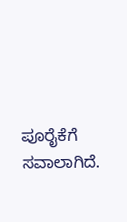ಪೂರೈಕೆಗೆ ಸವಾಲಾಗಿದೆ.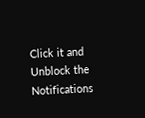Click it and Unblock the Notifications